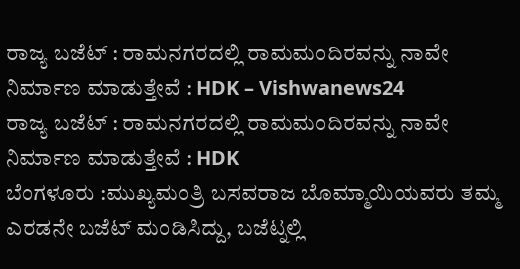ರಾಜ್ಯ ಬಜೆಟ್ : ರಾಮನಗರದಲ್ಲಿ ರಾಮಮಂದಿರವನ್ನು ನಾವೇ ನಿರ್ಮಾಣ ಮಾಡುತ್ತೇವೆ : HDK – Vishwanews24
ರಾಜ್ಯ ಬಜೆಟ್ : ರಾಮನಗರದಲ್ಲಿ ರಾಮಮಂದಿರವನ್ನು ನಾವೇ ನಿರ್ಮಾಣ ಮಾಡುತ್ತೇವೆ : HDK
ಬೆಂಗಳೂರು :ಮುಖ್ಯಮಂತ್ರಿ ಬಸವರಾಜ ಬೊಮ್ಮಾಯಿಯವರು ತಮ್ಮ ಎರಡನೇ ಬಜೆಟ್ ಮಂಡಿಸಿದ್ದು, ಬಜೆಟ್ನಲ್ಲಿ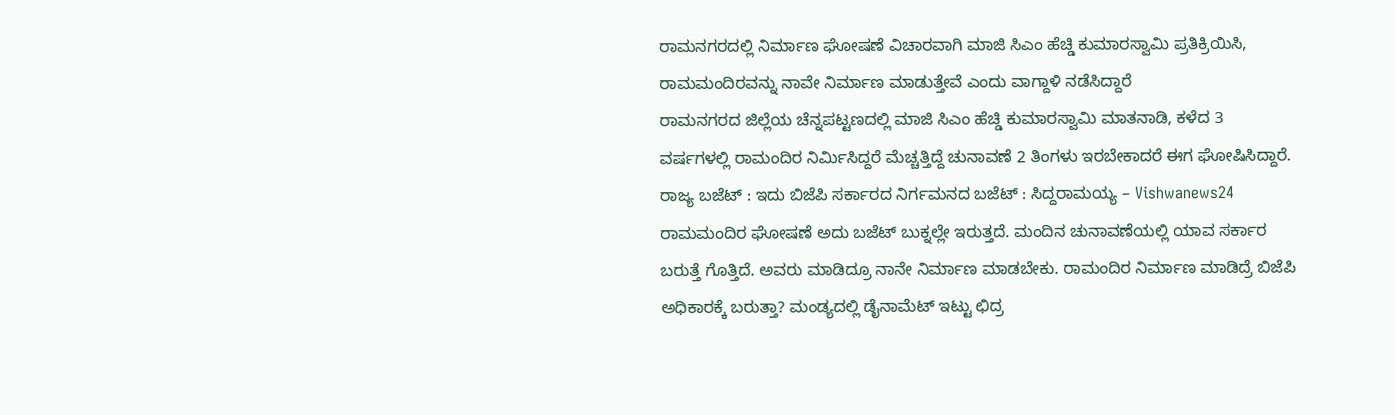ರಾಮನಗರದಲ್ಲಿ ನಿರ್ಮಾಣ ಘೋಷಣೆ ವಿಚಾರವಾಗಿ ಮಾಜಿ ಸಿಎಂ ಹೆಚ್ಡಿ ಕುಮಾರಸ್ವಾಮಿ ಪ್ರತಿಕ್ರಿಯಿಸಿ, ರಾಮಮಂದಿರವನ್ನು ನಾವೇ ನಿರ್ಮಾಣ ಮಾಡುತ್ತೇವೆ ಎಂದು ವಾಗ್ದಾಳಿ ನಡೆಸಿದ್ದಾರೆ
ರಾಮನಗರದ ಜಿಲ್ಲೆಯ ಚೆನ್ನಪಟ್ಟಣದಲ್ಲಿ ಮಾಜಿ ಸಿಎಂ ಹೆಚ್ಡಿ ಕುಮಾರಸ್ವಾಮಿ ಮಾತನಾಡಿ, ಕಳೆದ 3 ವರ್ಷಗಳಲ್ಲಿ ರಾಮಂದಿರ ನಿರ್ಮಿಸಿದ್ದರೆ ಮೆಚ್ಚತ್ತಿದ್ದೆ ಚುನಾವಣೆ 2 ತಿಂಗಳು ಇರಬೇಕಾದರೆ ಈಗ ಘೋಷಿಸಿದ್ದಾರೆ.
ರಾಜ್ಯ ಬಜೆಟ್ : ಇದು ಬಿಜೆಪಿ ಸರ್ಕಾರದ ನಿರ್ಗಮನದ ಬಜೆಟ್ : ಸಿದ್ದರಾಮಯ್ಯ – Vishwanews24
ರಾಮಮಂದಿರ ಘೋಷಣೆ ಅದು ಬಜೆಟ್ ಬುಕ್ನಲ್ಲೇ ಇರುತ್ತದೆ. ಮಂದಿನ ಚುನಾವಣೆಯಲ್ಲಿ ಯಾವ ಸರ್ಕಾರ ಬರುತ್ತೆ ಗೊತ್ತಿದೆ. ಅವರು ಮಾಡಿದ್ರೂ ನಾನೇ ನಿರ್ಮಾಣ ಮಾಡಬೇಕು. ರಾಮಂದಿರ ನಿರ್ಮಾಣ ಮಾಡಿದ್ರೆ ಬಿಜೆಪಿ ಅಧಿಕಾರಕ್ಕೆ ಬರುತ್ತಾ? ಮಂಡ್ಯದಲ್ಲಿ ಡೈನಾಮೆಟ್ ಇಟ್ಟು ಛಿದ್ರ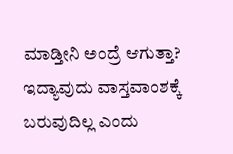ಮಾಡ್ತೀನಿ ಅಂದ್ರೆ ಆಗುತ್ತಾ? ಇದ್ಯಾವುದು ವಾಸ್ತವಾಂಶಕ್ಕೆ ಬರುವುದಿಲ್ಲ ಎಂದು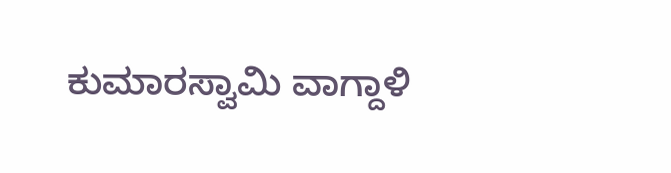ಕುಮಾರಸ್ವಾಮಿ ವಾಗ್ದಾಳಿ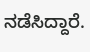ನಡೆಸಿದ್ದಾರೆ.